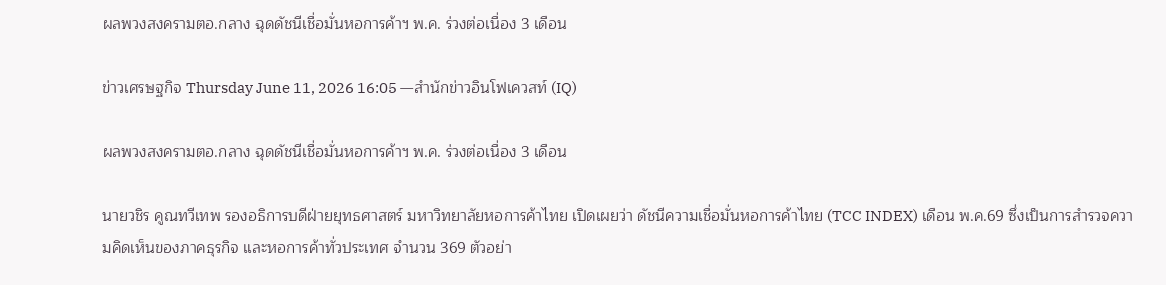ผลพวงสงครามตอ.กลาง ฉุดดัชนีเชื่อมั่นหอการค้าฯ พ.ค. ร่วงต่อเนื่อง 3 เดือน

ข่าวเศรษฐกิจ Thursday June 11, 2026 16:05 —สำนักข่าวอินโฟเควสท์ (IQ)

ผลพวงสงครามตอ.กลาง ฉุดดัชนีเชื่อมั่นหอการค้าฯ พ.ค. ร่วงต่อเนื่อง 3 เดือน

นายวชิร คูณทวีเทพ รองอธิการบดีฝ่ายยุทธศาสตร์ มหาวิทยาลัยหอการค้าไทย เปิดเผยว่า ดัชนีความเชื่อมั่นหอการค้าไทย (TCC INDEX) เดือน พ.ค.69 ซึ่งเป็นการสำรวจความคิดเห็นของภาคธุรกิจ และหอการค้าทั่วประเทศ จำนวน 369 ตัวอย่า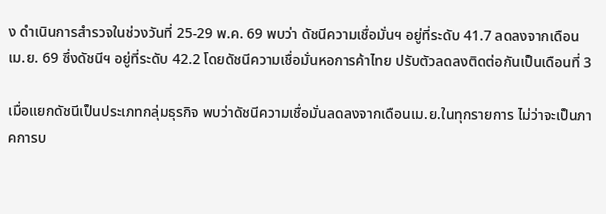ง ดำเนินการสำรวจในช่วงวันที่ 25-29 พ.ค. 69 พบว่า ดัชนีความเชื่อมั่นฯ อยู่ที่ระดับ 41.7 ลดลงจากเดือนเม.ย. 69 ซึ่งดัชนีฯ อยู่ที่ระดับ 42.2 โดยดัชนีความเชื่อมั่นหอการค้าไทย ปรับตัวลดลงติดต่อกันเป็นเดือนที่ 3

เมื่อแยกดัชนีเป็นประเภทกลุ่มธุรกิจ พบว่าดัชนีความเชื่อมั่นลดลงจากเดือนเม.ย.ในทุกรายการ ไม่ว่าจะเป็นภาคการบ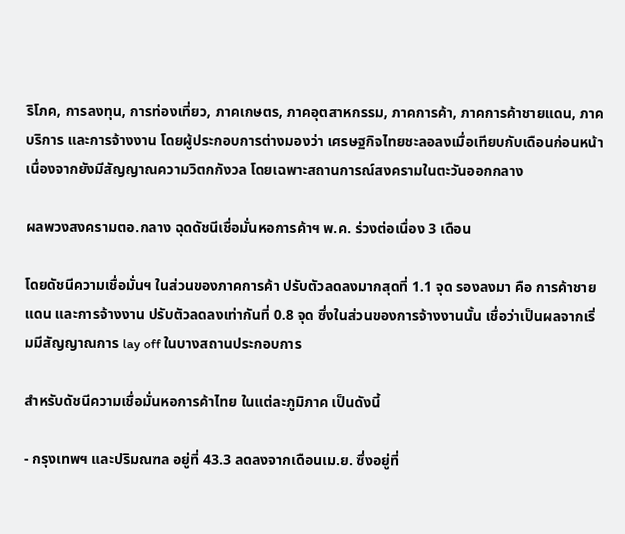ริโภค, การลงทุน, การท่องเที่ยว, ภาคเกษตร, ภาคอุตสาหกรรม, ภาคการค้า, ภาคการค้าชายแดน, ภาคบริการ และการจ้างงาน โดยผู้ประกอบการต่างมองว่า เศรษฐกิจไทยชะลอลงเมื่อเทียบกับเดือนก่อนหน้า เนื่องจากยังมีสัญญาณความวิตกกังวล โดยเฉพาะสถานการณ์สงครามในตะวันออกกลาง

ผลพวงสงครามตอ.กลาง ฉุดดัชนีเชื่อมั่นหอการค้าฯ พ.ค. ร่วงต่อเนื่อง 3 เดือน

โดยดัชนีความเชื่อมั่นฯ ในส่วนของภาคการค้า ปรับตัวลดลงมากสุดที่ 1.1 จุด รองลงมา คือ การค้าชายแดน และการจ้างงาน ปรับตัวลดลงเท่ากันที่ 0.8 จุด ซึ่งในส่วนของการจ้างงานนั้น เชื่อว่าเป็นผลจากเริ่มมีสัญญาณการ lay off ในบางสถานประกอบการ

สำหรับดัชนีความเชื่อมั่นหอการค้าไทย ในแต่ละภูมิภาค เป็นดังนี้

- กรุงเทพฯ และปริมณฑล อยู่ที่ 43.3 ลดลงจากเดือนเม.ย. ซึ่งอยู่ที่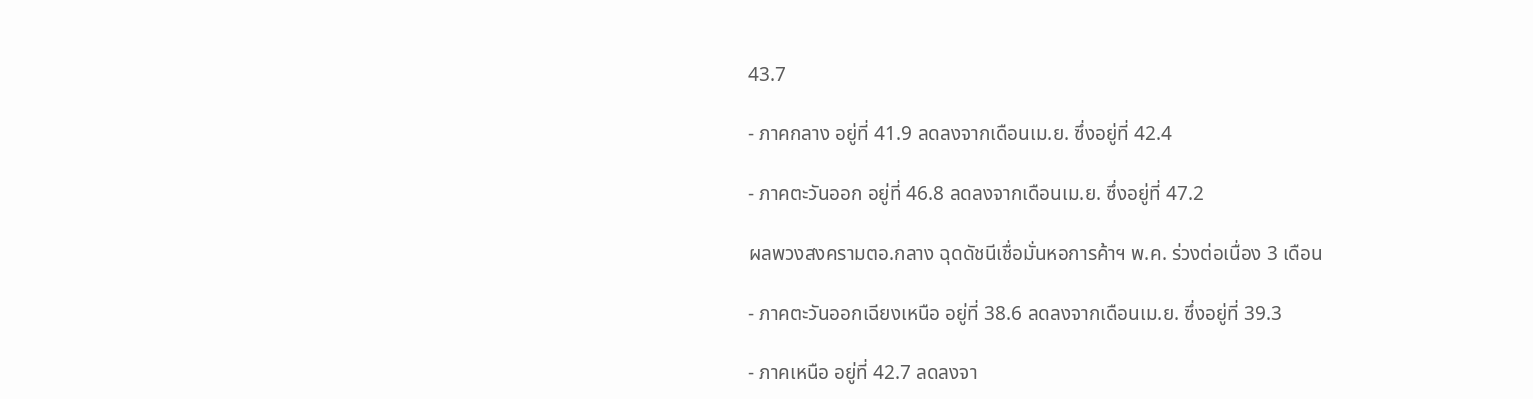43.7

- ภาคกลาง อยู่ที่ 41.9 ลดลงจากเดือนเม.ย. ซึ่งอยู่ที่ 42.4

- ภาคตะวันออก อยู่ที่ 46.8 ลดลงจากเดือนเม.ย. ซึ่งอยู่ที่ 47.2

ผลพวงสงครามตอ.กลาง ฉุดดัชนีเชื่อมั่นหอการค้าฯ พ.ค. ร่วงต่อเนื่อง 3 เดือน

- ภาคตะวันออกเฉียงเหนือ อยู่ที่ 38.6 ลดลงจากเดือนเม.ย. ซึ่งอยู่ที่ 39.3

- ภาคเหนือ อยู่ที่ 42.7 ลดลงจา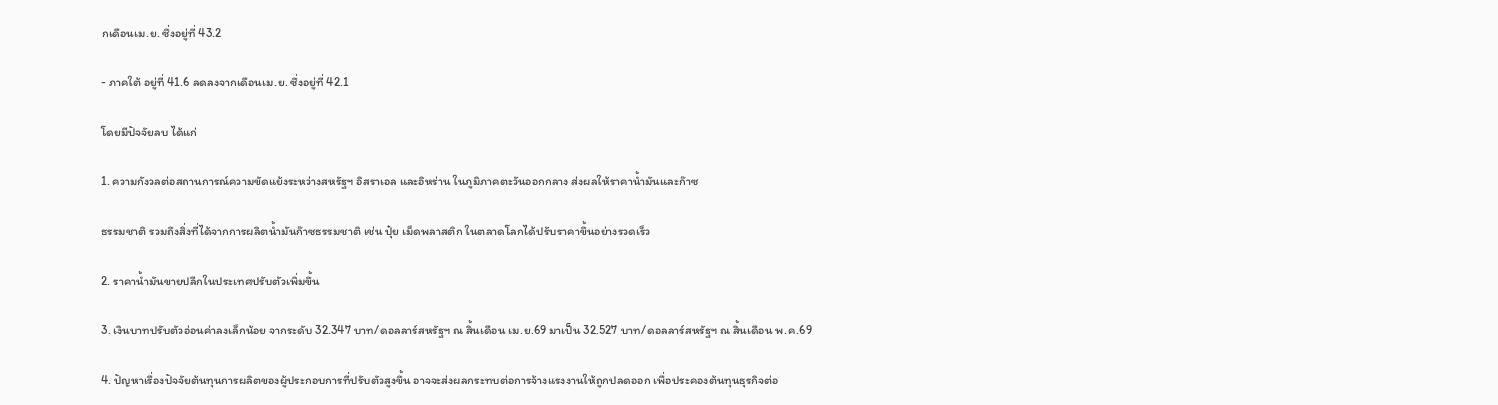กเดือนเม.ย. ซึ่งอยู่ที่ 43.2

- ภาคใต้ อยู่ที่ 41.6 ลดลงจากเดือนเม.ย. ซึ่งอยู่ที่ 42.1

โดยมีปัจจัยลบ ได้แก่

1. ความกังวลต่อสถานการณ์ความขัดแย้งระหว่างสหรัฐฯ อิสราเอล และอิหร่าน ในภูมิภาคตะวันออกกลาง ส่งผลให้ราคาน้ำมันและก๊าซ

ธรรมชาติ รวมถึงสิ่งที่ได้จากการผลิตน้ำมันก๊าซธรรมชาติ เช่น ปุ๋ย เม็ดพลาสติก ในตลาดโลกได้ปรับราคาขึ้นอย่างรวดเร็ว

2. ราคาน้ำมันขายปลีกในประเทศปรับตัวเพิ่มขึ้น

3. เงินบาทปรับตัวอ่อนค่าลงเล็กน้อย จากระดับ 32.347 บาท/ดอลลาร์สหรัฐฯ ณ สิ้นเดือน เม.ย.69 มาเป็น 32.527 บาท/ดอลลาร์สหรัฐฯ ณ สิ้นเดือน พ.ค.69

4. ปัญหาเรื่องปัจจัยต้นทุนการผลิตของผู้ประกอบการที่ปรับตัวสูงขึ้น อาจจะส่งผลกระทบต่อการจ้างแรงงานให้ถูกปลดออก เพื่อประคองต้นทุนธุรกิจต่อ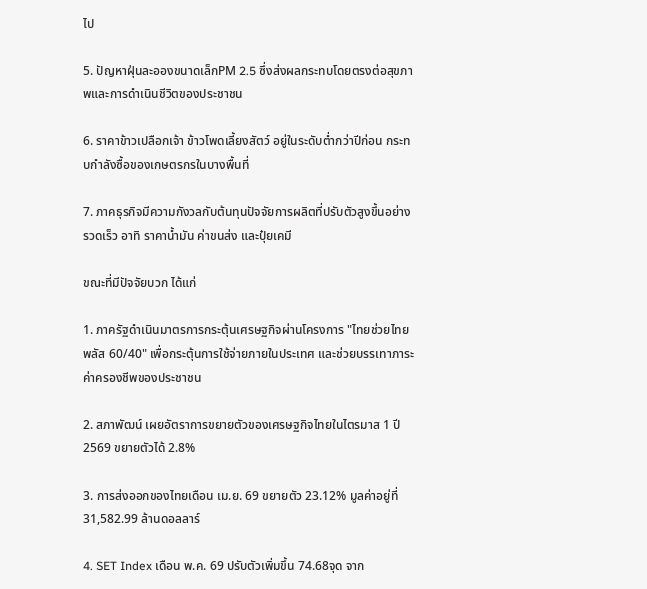ไป

5. ปัญหาฝุ่นละอองขนาดเล็กPM 2.5 ซึ่งส่งผลกระทบโดยตรงต่อสุขภาพและการดำเนินชีวิตของประชาชน

6. ราคาข้าวเปลือกเจ้า ข้าวโพดเลี้ยงสัตว์ อยู่ในระดับต่ำกว่าปีก่อน กระทบกำลังซื้อของเกษตรกรในบางพื้นที่

7. ภาคธุรกิจมีความกังวลกับต้นทุนปัจจัยการผลิตที่ปรับตัวสูงขึ้นอย่างรวดเร็ว อาทิ ราคาน้ำมัน ค่าขนส่ง และปุ๋ยเคมี

ขณะที่มีปัจจัยบวก ได้แก่

1. ภาครัฐดำเนินมาตรการกระตุ้นเศรษฐกิจผ่านโครงการ "ไทยช่วยไทย พลัส 60/40" เพื่อกระตุ้นการใช้จ่ายภายในประเทศ และช่วยบรรเทาภาระค่าครองชีพของประชาชน

2. สภาพัฒน์ เผยอัตราการขยายตัวของเศรษฐกิจไทยในไตรมาส 1 ปี 2569 ขยายตัวได้ 2.8%

3. การส่งออกของไทยเดือน เม.ย. 69 ขยายตัว 23.12% มูลค่าอยู่ที่ 31,582.99 ล้านดอลลาร์

4. SET Index เดือน พ.ค. 69 ปรับตัวเพิ่มขึ้น 74.68จุด จาก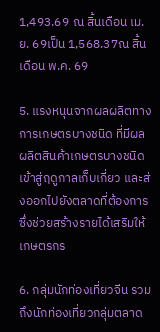1,493.69 ณ สิ้นเดือน เม.ย. 69เป็น 1,568.37ณ สิ้นเดือน พ.ค. 69

5. แรงหนุนจากผลผลิตทางการเกษตรบางชนิด ที่มีผลผลิตสินค้าเกษตรบางชนิดเข้าสู่ฤดูกาลเก็บเกี่ยว และส่งออกไปยังตลาดที่ต้องการซึ่งช่วยสร้างรายได้เสริมให้เกษตรกร

6. กลุ่มนักท่องเที่ยวจีน รวมถึงนักท่องเที่ยวกลุ่มตลาด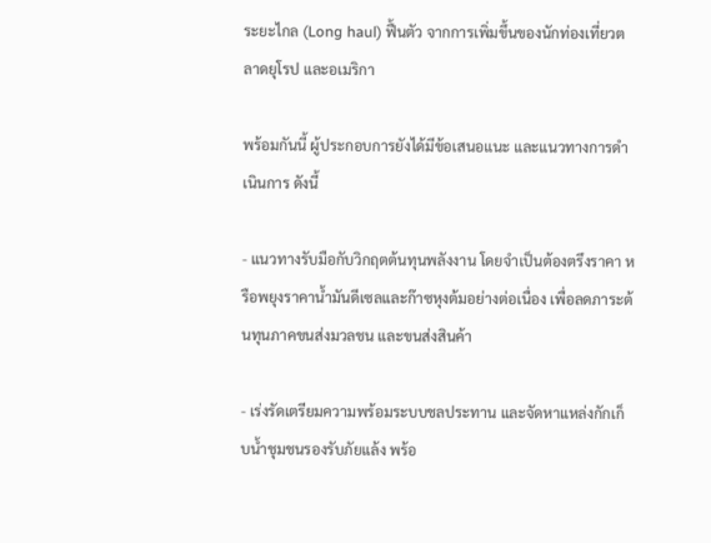ระยะไกล (Long haul) ฟื้นตัว จากการเพิ่มขึ้นของนักท่องเที่ยวตลาดยุโรป และอเมริกา

พร้อมกันนี้ ผู้ประกอบการยังได้มีข้อเสนอแนะ และแนวทางการดำเนินการ ดังนี้

- แนวทางรับมือกับวิกฤตต้นทุนพลังงาน โดยจำเป็นต้องตรึงราคา หรือพยุงราคาน้ำมันดีเซลและก๊าซหุงต้มอย่างต่อเนื่อง เพื่อลดภาระต้นทุนภาคขนส่งมวลชน และขนส่งสินค้า

- เร่งรัดเตรียมความพร้อมระบบชลประทาน และจัดหาแหล่งกักเก็บน้ำชุมชนรองรับภัยแล้ง พร้อ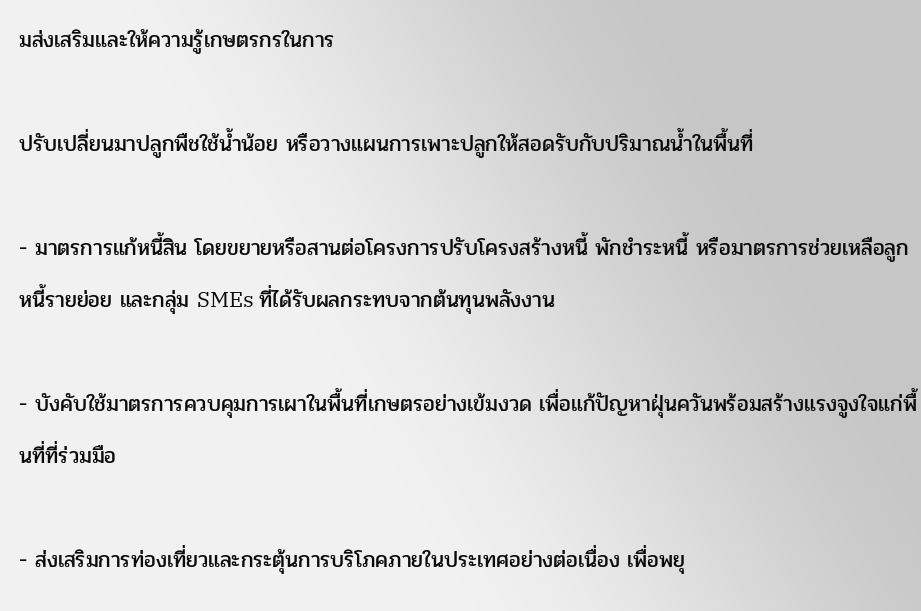มส่งเสริมและให้ความรู้เกษตรกรในการ

ปรับเปลี่ยนมาปลูกพืชใช้น้ำน้อย หรือวางแผนการเพาะปลูกให้สอดรับกับปริมาณน้ำในพื้นที่

- มาตรการแก้หนี้สิน โดยขยายหรือสานต่อโครงการปรับโครงสร้างหนี้ พักชำระหนี้ หรือมาตรการช่วยเหลือลูกหนี้รายย่อย และกลุ่ม SMEs ที่ได้รับผลกระทบจากต้นทุนพลังงาน

- บังคับใช้มาตรการควบคุมการเผาในพื้นที่เกษตรอย่างเข้มงวด เพื่อแก้ปัญหาฝุ่นควันพร้อมสร้างแรงจูงใจแก่พื้นที่ที่ร่วมมือ

- ส่งเสริมการท่องเที่ยวและกระตุ้นการบริโภคภายในประเทศอย่างต่อเนื่อง เพื่อพยุ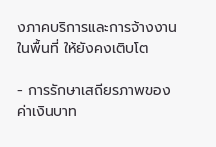งภาคบริการและการจ้างงานในพื้นที่ ให้ยังคงเติบโต

- การรักษาเสถียรภาพของค่าเงินบาท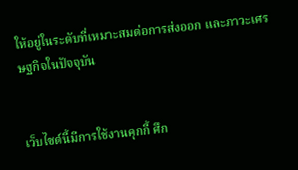ให้อยู่ในระดับที่เหมาะสมต่อการส่งออก และภาวะเศรษฐกิจในปัจจุบัน


เว็บไซต์นี้มีการใช้งานคุกกี้ ศึก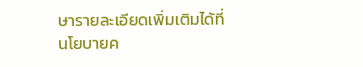ษารายละเอียดเพิ่มเติมได้ที่ นโยบายค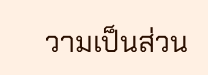วามเป็นส่วน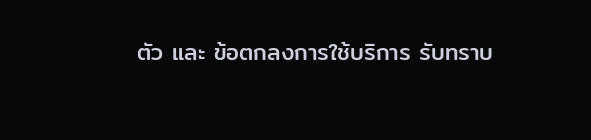ตัว และ ข้อตกลงการใช้บริการ รับทราบ